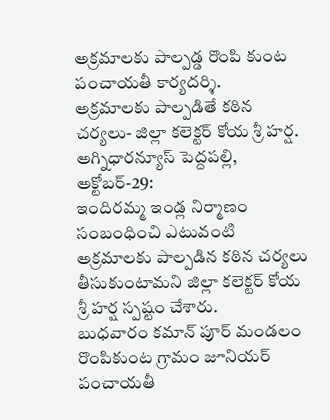అక్రమాలకు పాల్పడ్డ రొంపి కుంట పంచాయతీ కార్యదర్శి.
అక్రమాలకు పాల్పడితే కఠిన చర్యలు- జిల్లా కలెక్టర్ కోయ శ్రీ హర్ష.
అగ్నిధారన్యూస్ పెద్దపల్లి, అక్టోబర్-29:
ఇందిరమ్మ ఇండ్ల నిర్మాణం సంబంధించి ఎటువంటి అక్రమాలకు పాల్పడిన కఠిన చర్యలు తీసుకుంటామని జిల్లా కలెక్టర్ కోయ శ్రీ హర్ష స్పష్టం చేశారు.
బుధవారం కమాన్ పూర్ మండలం రొంపికుంట గ్రామం జూనియర్ పంచాయతీ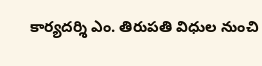కార్యదర్శి ఎం. తిరుపతి విధుల నుంచి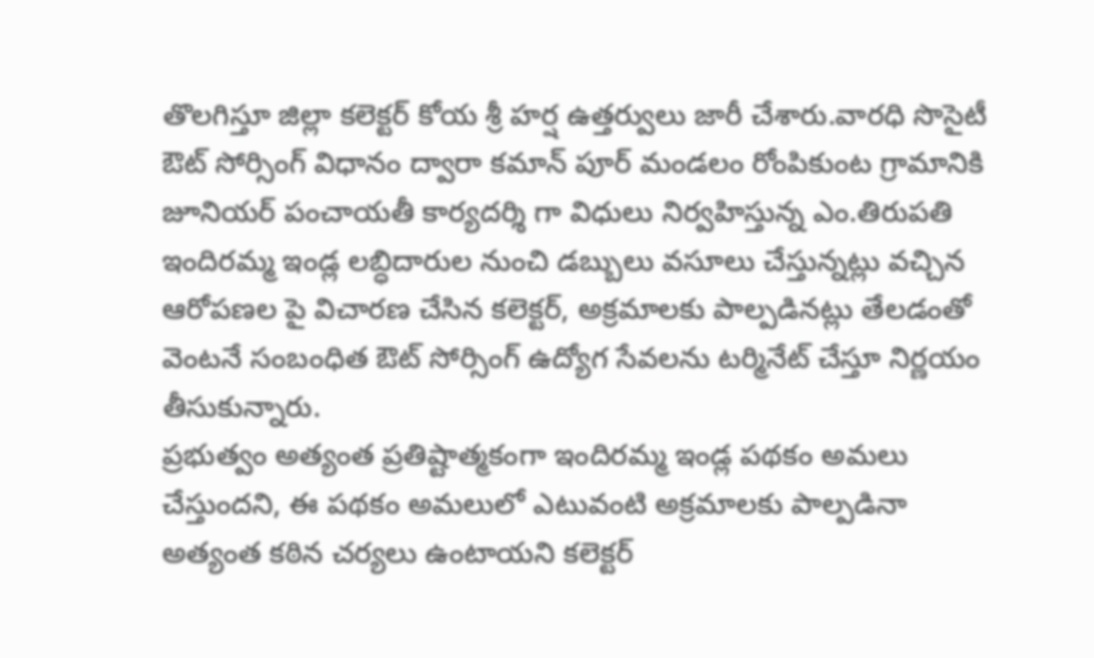తొలగిస్తూ జిల్లా కలెక్టర్ కోయ శ్రీ హర్ష ఉత్తర్వులు జారీ చేశారు.వారధి సొసైటీ ఔట్ సోర్సింగ్ విధానం ద్వారా కమాన్ పూర్ మండలం రోంపికుంట గ్రామానికి జూనియర్ పంచాయతీ కార్యదర్శి గా విధులు నిర్వహిస్తున్న ఎం.తిరుపతి ఇందిరమ్మ ఇండ్ల లబ్ధిదారుల నుంచి డబ్బులు వసూలు చేస్తున్నట్లు వచ్చిన ఆరోపణల పై విచారణ చేసిన కలెక్టర్, అక్రమాలకు పాల్పడినట్లు తేలడంతో వెంటనే సంబంధిత ఔట్ సోర్సింగ్ ఉద్యోగ సేవలను టర్మినేట్ చేస్తూ నిర్ణయం తీసుకున్నారు.
ప్రభుత్వం అత్యంత ప్రతిష్టాత్మకంగా ఇందిరమ్మ ఇండ్ల పథకం అమలు చేస్తుందని, ఈ పథకం అమలులో ఎటువంటి అక్రమాలకు పాల్పడినా అత్యంత కఠిన చర్యలు ఉంటాయని కలెక్టర్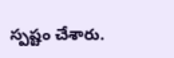స్పష్టం చేశారు.